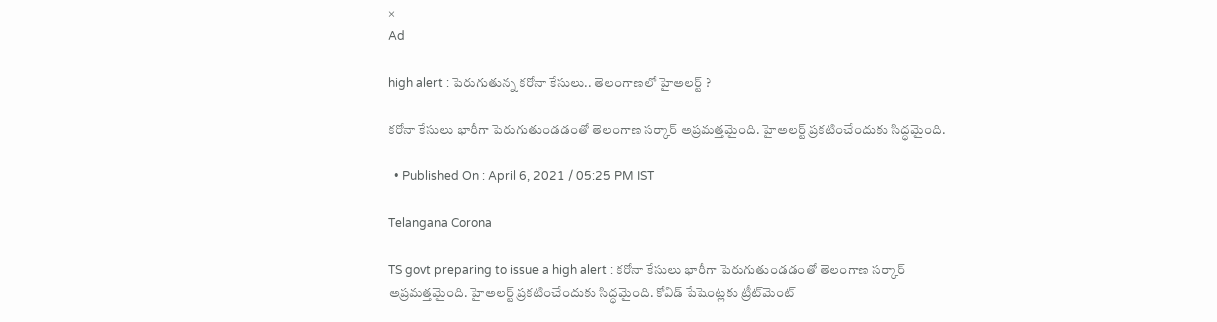×
Ad

high alert : పెరుగుతున్న కరోనా కేసులు.. తెలంగాణలో హైఅలర్ట్ ?

కరోనా కేసులు భారీగా పెరుగుతుండడంతో తెలంగాణ సర్కార్ అప్రమత్తమైంది. హైఅలర్ట్ ప్రకటించేందుకు సిద్ధమైంది.

  • Published On : April 6, 2021 / 05:25 PM IST

Telangana Corona

TS govt preparing to issue a high alert : కరోనా కేసులు భారీగా పెరుగుతుండడంతో తెలంగాణ సర్కార్ అప్రమత్తమైంది. హైఅలర్ట్ ప్రకటించేందుకు సిద్ధమైంది. కోవిడ్‌ పేషెంట్లకు ట్రీట్‌మెంట్‌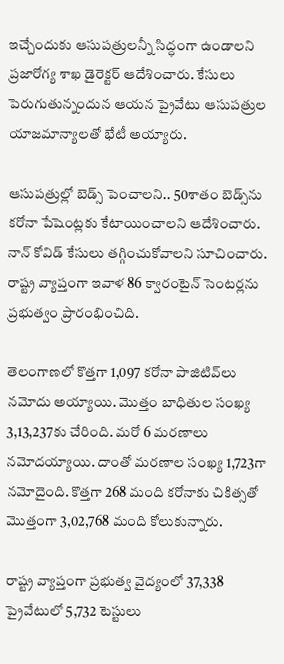ఇచ్చేందుకు ఆసుపత్రులన్నీ సిద్ధంగా ఉండాలని ప్రజారోగ్య శాఖ డైరెక్టర్‌ ఆదేశించారు. కేసులు పెరుగుతున్నందున ఆయన ప్రైవేటు ఆసుపత్రుల యాజమాన్యాలతో భేటీ అయ్యారు.

ఆసుపత్రుల్లో బెడ్స్‌ పెంచాలని.. 50శాతం బెడ్స్‌ను కరోనా పేషెంట్లకు కేటాయించాలని ఆదేశించారు. నాన్‌ కోవిడ్‌ కేసులు తగ్గించుకోవాలని సూచించారు. రాష్ట్ర వ్యాప్తంగా ఇవాళ 86 క్వారంటైన్ సెంటర్లను ప్రభుత్వం ప్రారంభించిది.

తెలంగాణలో కొత్తగా 1,097 కరోనా పాజిటివ్‌లు నమోదు అయ్యాయి. మొత్తం బాధితుల సంఖ్య 3,13,237కు చేరింది. మరో 6 మరణాలు నమోదయ్యాయి. దాంతో మరణాల సంఖ్య 1,723గా నమోదైంది. కొత్తగా 268 మంది కరోనాకు చికిత్సతో మొత్తంగా 3,02,768 మంది కోలుకున్నారు.

రాష్ట్ర వ్యాప్తంగా ప్రభుత్వ వైద్యంలో 37,338 ప్రైవేటులో 5,732 టెస్టులు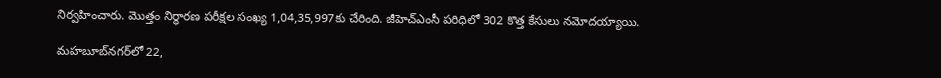నిర్వహించారు. మొత్తం నిర్ధారణ పరీక్షల సంఖ్య 1,04,35,997కు చేరింది. జీహెచ్‌ఎంసీ పరిధిలో 302 కొత్త కేసులు నమోదయ్యాయి.

మహబూబ్‌నగర్‌లో 22,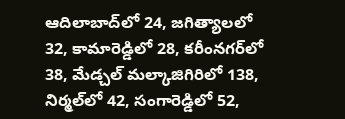ఆదిలాబాద్‌లో 24, జగిత్యాలలో 32, కామారెడ్డిలో 28, కరీంనగర్‌లో 38, మేడ్చల్‌ మల్కాజిగిరిలో 138, నిర్మల్‌లో 42, సంగారెడ్డిలో 52,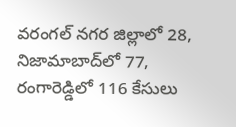వరంగల్‌ నగర జిల్లాలో 28, నిజామాబాద్‌లో 77, రంగారెడ్డిలో 116 కేసులు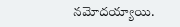నమోదయ్యాయి.